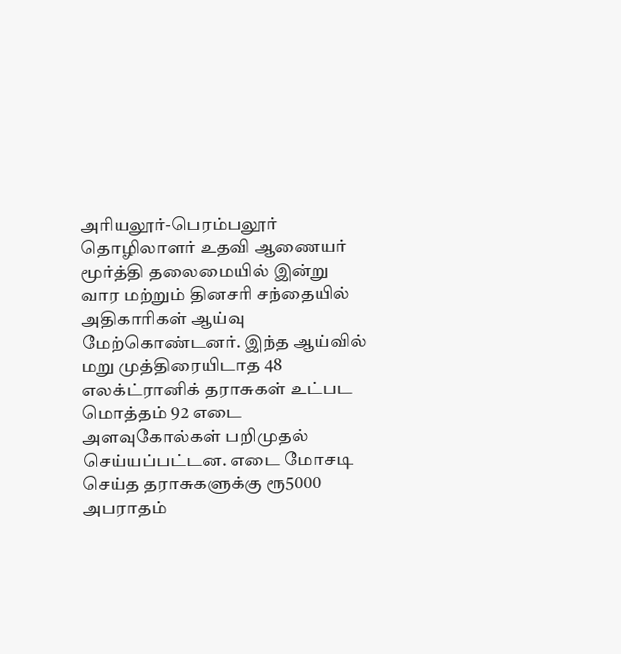அரியலூர்-பெரம்பலூர் தொழிலாளர் உதவி ஆணையர் மூர்த்தி தலைமையில் இன்று வார மற்றும் தினசரி சந்தையில் அதிகாரிகள் ஆய்வு மேற்கொண்டனர். இந்த ஆய்வில் மறு முத்திரையிடாத 48 எலக்ட்ரானிக் தராசுகள் உட்பட மொத்தம் 92 எடை அளவுகோல்கள் பறிமுதல் செய்யப்பட்டன. எடை மோசடி செய்த தராசுகளுக்கு ரூ5000 அபராதம்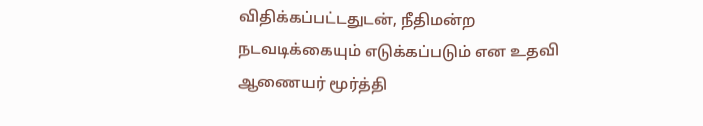விதிக்கப்பட்டதுடன், நீதிமன்ற நடவடிக்கையும் எடுக்கப்படும் என உதவி ஆணையர் மூர்த்தி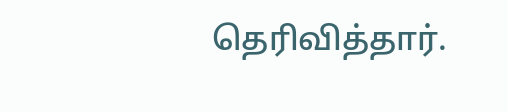தெரிவித்தார்.